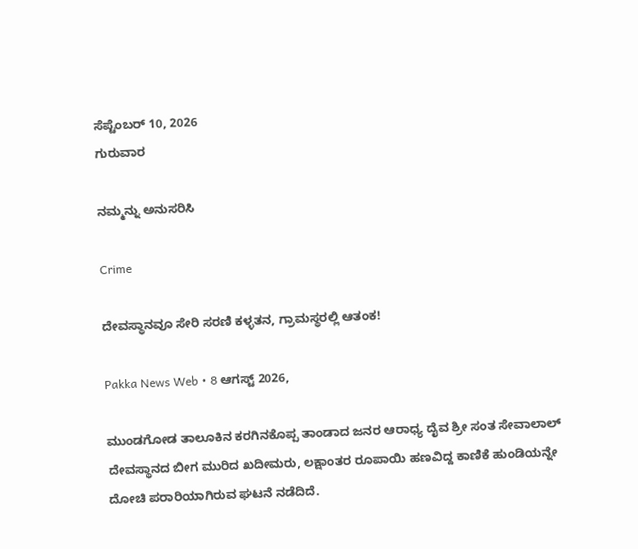ಸೆಪ್ಟೆಂಬರ್ 10, 2026
ಗುರುವಾರ

ನಮ್ಮನ್ನು ಅನುಸರಿಸಿ

Crime

ದೇವಸ್ಥಾನವೂ ಸೇರಿ ಸರಣಿ ಕಳ್ಳತನ, ಗ್ರಾಮಸ್ಥರಲ್ಲಿ ಆತಂಕ!

Pakka News Web • 8 ಆಗಸ್ಟ್ 2026,

ಮುಂಡಗೋಡ ತಾಲೂಕಿನ ಕರಗಿನಕೊಪ್ಪ ತಾಂಡಾದ ಜನರ ಆರಾಧ್ಯ ದೈವ ಶ್ರೀ ಸಂತ ಸೇವಾಲಾಲ್ ದೇವಸ್ಥಾನದ ಬೀಗ ಮುರಿದ ಖದೀಮರು, ಲಕ್ಷಾಂತರ ರೂಪಾಯಿ ಹಣವಿದ್ದ ಕಾಣಿಕೆ ಹುಂಡಿಯನ್ನೇ ದೋಚಿ ಪರಾರಿಯಾಗಿರುವ ಘಟನೆ ನಡೆದಿದೆ.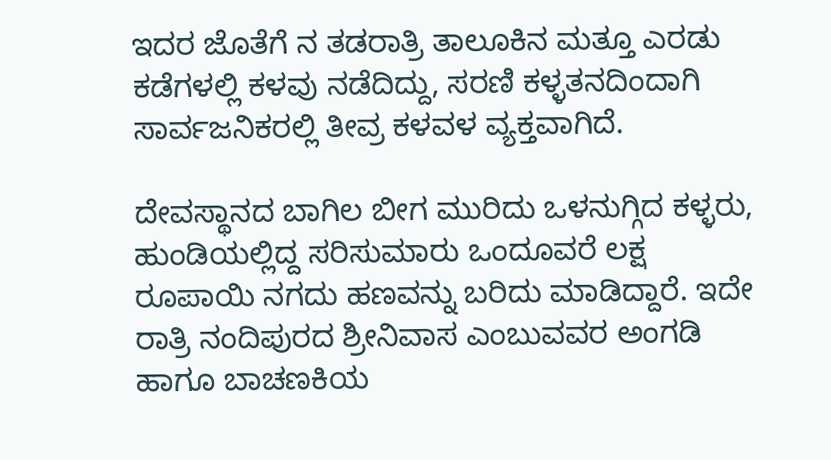ಇದರ ಜೊತೆಗೆ ನ ತಡರಾತ್ರಿ ತಾಲೂಕಿನ ಮತ್ತೂ ಎರಡು ಕಡೆಗಳಲ್ಲಿ ಕಳವು ನಡೆದಿದ್ದು, ಸರಣಿ ಕಳ್ಳತನದಿಂದಾಗಿ ಸಾರ್ವಜನಿಕರಲ್ಲಿ ತೀವ್ರ ಕಳವಳ ವ್ಯಕ್ತವಾಗಿದೆ.

ದೇವಸ್ಥಾನದ ಬಾಗಿಲ ಬೀಗ ಮುರಿದು ಒಳನುಗ್ಗಿದ ಕಳ್ಳರು, ಹುಂಡಿಯಲ್ಲಿದ್ದ ಸರಿಸುಮಾರು ಒಂದೂವರೆ ಲಕ್ಷ ರೂಪಾಯಿ ನಗದು ಹಣವನ್ನು ಬರಿದು ಮಾಡಿದ್ದಾರೆ. ಇದೇ ರಾತ್ರಿ ನಂದಿಪುರದ ಶ್ರೀನಿವಾಸ ಎಂಬುವವರ ಅಂಗಡಿ ಹಾಗೂ ಬಾಚಣಕಿಯ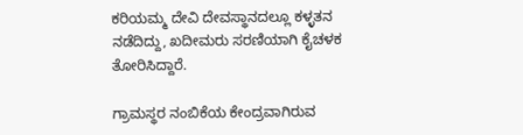ಕರಿಯಮ್ಮ ದೇವಿ ದೇವಸ್ಥಾನದಲ್ಲೂ ಕಳ್ಳತನ ನಡೆದಿದ್ದು, ಖದೀಮರು ಸರಣಿಯಾಗಿ ಕೈಚಳಕ ತೋರಿಸಿದ್ದಾರೆ.

ಗ್ರಾಮಸ್ಥರ ನಂಬಿಕೆಯ ಕೇಂದ್ರವಾಗಿರುವ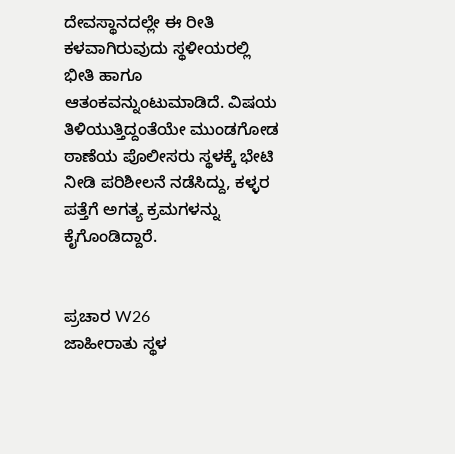ದೇವಸ್ಥಾನದಲ್ಲೇ ಈ ರೀತಿ ಕಳವಾಗಿರುವುದು ಸ್ಥಳೀಯರಲ್ಲಿ ಭೀತಿ ಹಾಗೂ ಆತಂಕವನ್ನುಂಟುಮಾಡಿದೆ. ವಿಷಯ ತಿಳಿಯುತ್ತಿದ್ದಂತೆಯೇ ಮುಂಡಗೋಡ ಠಾಣೆಯ ಪೊಲೀಸರು ಸ್ಥಳಕ್ಕೆ ಭೇಟಿ ನೀಡಿ ಪರಿಶೀಲನೆ ನಡೆಸಿದ್ದು, ಕಳ್ಳರ ಪತ್ತೆಗೆ ಅಗತ್ಯ ಕ್ರಮಗಳನ್ನು ಕೈಗೊಂಡಿದ್ದಾರೆ.


ಪ್ರಚಾರ W26
ಜಾಹೀರಾತು ಸ್ಥಳ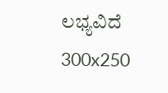ಲಭ್ಯವಿದೆ
300x250